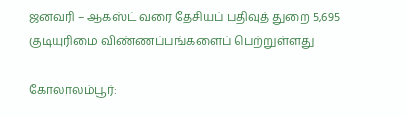ஜனவரி – ஆகஸ்ட் வரை தேசியப் பதிவுத் துறை 5,695 குடியுரிமை விண்ணப்பங்களைப் பெற்றுள்ளது

கோலாலம்பூர்: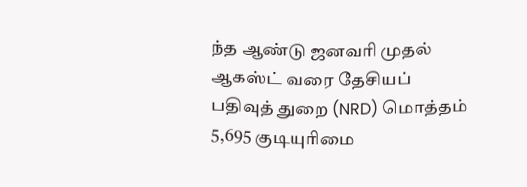ந்த ஆண்டு ஜனவரி முதல் ஆகஸ்ட் வரை தேசியப் பதிவுத் துறை (NRD) மொத்தம் 5,695 குடியுரிமை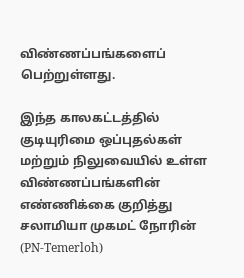விண்ணப்பங்களைப் பெற்றுள்ளது.

இந்த காலகட்டத்தில் குடியுரிமை ஒப்புதல்கள் மற்றும் நிலுவையில் உள்ள விண்ணப்பங்களின் எண்ணிக்கை குறித்து சலாமியா முகமட் நோரின் (PN-Temerloh)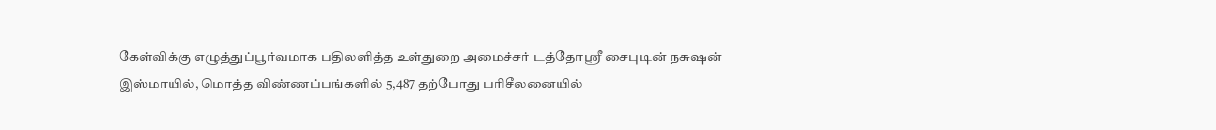கேள்விக்கு எழுத்துப்பூர்வமாக பதிலளித்த உள்துறை அமைச்சர் டத்தோஸ்ரீ சைபுடின் நசுஷன் இஸ்மாயில், மொத்த விண்ணப்பங்களில் 5,487 தற்போது பரிசீலனையில்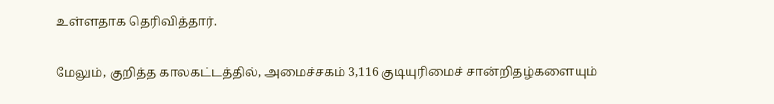உள்ளதாக தெரிவித்தார்.

மேலும், குறித்த காலகட்டத்தில், அமைச்சகம் 3,116 குடியுரிமைச் சான்றிதழ்களையும்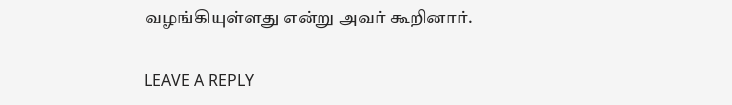வழங்கியுள்ளது என்று அவர் கூறினார்.

LEAVE A REPLY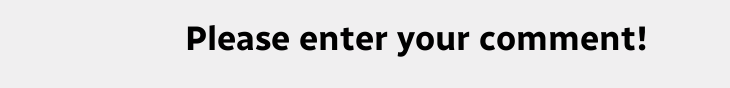Please enter your comment!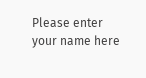Please enter your name here